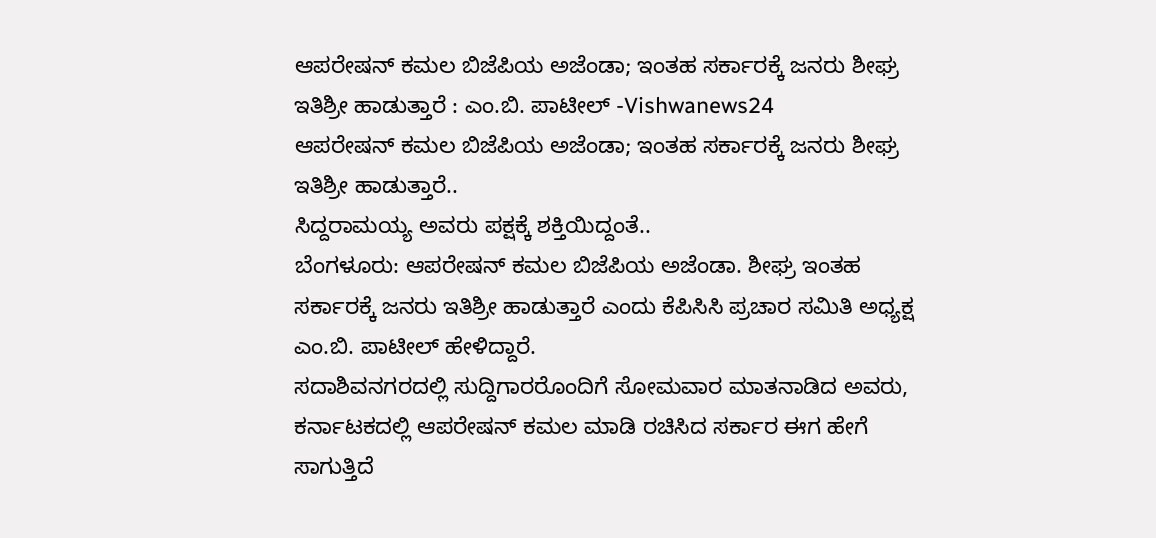ಆಪರೇಷನ್ ಕಮಲ ಬಿಜೆಪಿಯ ಅಜೆಂಡಾ; ಇಂತಹ ಸರ್ಕಾರಕ್ಕೆ ಜನರು ಶೀಘ್ರ ಇತಿಶ್ರೀ ಹಾಡುತ್ತಾರೆ : ಎಂ.ಬಿ. ಪಾಟೀಲ್ -Vishwanews24
ಆಪರೇಷನ್ ಕಮಲ ಬಿಜೆಪಿಯ ಅಜೆಂಡಾ; ಇಂತಹ ಸರ್ಕಾರಕ್ಕೆ ಜನರು ಶೀಘ್ರ ಇತಿಶ್ರೀ ಹಾಡುತ್ತಾರೆ..
ಸಿದ್ದರಾಮಯ್ಯ ಅವರು ಪಕ್ಷಕ್ಕೆ ಶಕ್ತಿಯಿದ್ದಂತೆ..
ಬೆಂಗಳೂರು: ಆಪರೇಷನ್ ಕಮಲ ಬಿಜೆಪಿಯ ಅಜೆಂಡಾ. ಶೀಘ್ರ ಇಂತಹ ಸರ್ಕಾರಕ್ಕೆ ಜನರು ಇತಿಶ್ರೀ ಹಾಡುತ್ತಾರೆ ಎಂದು ಕೆಪಿಸಿಸಿ ಪ್ರಚಾರ ಸಮಿತಿ ಅಧ್ಯಕ್ಷ ಎಂ.ಬಿ. ಪಾಟೀಲ್ ಹೇಳಿದ್ದಾರೆ.
ಸದಾಶಿವನಗರದಲ್ಲಿ ಸುದ್ದಿಗಾರರೊಂದಿಗೆ ಸೋಮವಾರ ಮಾತನಾಡಿದ ಅವರು, ಕರ್ನಾಟಕದಲ್ಲಿ ಆಪರೇಷನ್ ಕಮಲ ಮಾಡಿ ರಚಿಸಿದ ಸರ್ಕಾರ ಈಗ ಹೇಗೆ ಸಾಗುತ್ತಿದೆ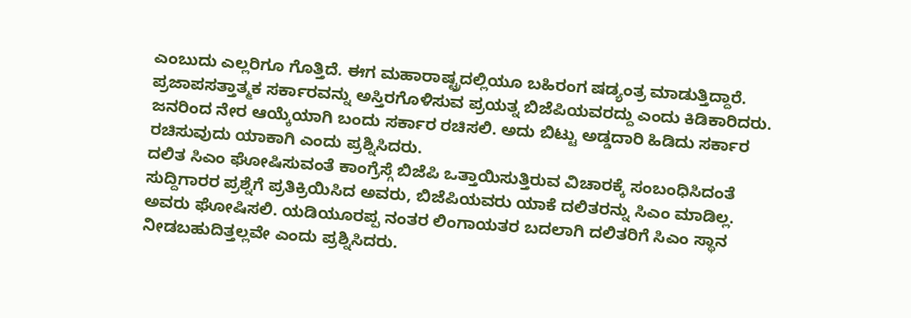ಎಂಬುದು ಎಲ್ಲರಿಗೂ ಗೊತ್ತಿದೆ. ಈಗ ಮಹಾರಾಷ್ಟ್ರದಲ್ಲಿಯೂ ಬಹಿರಂಗ ಷಡ್ಯಂತ್ರ ಮಾಡುತ್ತಿದ್ದಾರೆ. ಪ್ರಜಾಪಸತ್ತಾತ್ಮಕ ಸರ್ಕಾರವನ್ನು ಅಸ್ತಿರಗೊಳಿಸುವ ಪ್ರಯತ್ನ ಬಿಜೆಪಿಯವರದ್ದು ಎಂದು ಕಿಡಿಕಾರಿದರು.
ಜನರಿಂದ ನೇರ ಆಯ್ಕೆಯಾಗಿ ಬಂದು ಸರ್ಕಾರ ರಚಿಸಲಿ. ಅದು ಬಿಟ್ಟು ಅಡ್ಡದಾರಿ ಹಿಡಿದು ಸರ್ಕಾರ ರಚಿಸುವುದು ಯಾಕಾಗಿ ಎಂದು ಪ್ರಶ್ನಿಸಿದರು.
ದಲಿತ ಸಿಎಂ ಘೋಷಿಸುವಂತೆ ಕಾಂಗ್ರೆಸ್ಗೆ ಬಿಜೆಪಿ ಒತ್ತಾಯಿಸುತ್ತಿರುವ ವಿಚಾರಕ್ಕೆ ಸಂಬಂಧಿಸಿದಂತೆ ಸುದ್ದಿಗಾರರ ಪ್ರಶ್ನೆಗೆ ಪ್ರತಿಕ್ರಿಯಿಸಿದ ಅವರು, ಬಿಜೆಪಿಯವರು ಯಾಕೆ ದಲಿತರನ್ನು ಸಿಎಂ ಮಾಡಿಲ್ಲ. ಅವರು ಘೋಷಿಸಲಿ. ಯಡಿಯೂರಪ್ಪ ನಂತರ ಲಿಂಗಾಯತರ ಬದಲಾಗಿ ದಲಿತರಿಗೆ ಸಿಎಂ ಸ್ಥಾನ ನೀಡಬಹುದಿತ್ತಲ್ಲವೇ ಎಂದು ಪ್ರಶ್ನಿಸಿದರು.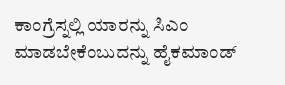ಕಾಂಗ್ರೆಸ್ನಲ್ಲಿ ಯಾರನ್ನು ಸಿಎಂ ಮಾಡಬೇಕೆಂಬುದನ್ನು ಹೈಕಮಾಂಡ್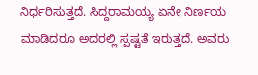ನಿರ್ಧರಿಸುತ್ತದೆ. ಸಿದ್ದರಾಮಯ್ಯ ಏನೇ ನಿರ್ಣಯ ಮಾಡಿದರೂ ಅದರಲ್ಲಿ ಸ್ಪಷ್ಟತೆ ಇರುತ್ತದೆ. ಅವರು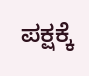ಪಕ್ಷಕ್ಕೆ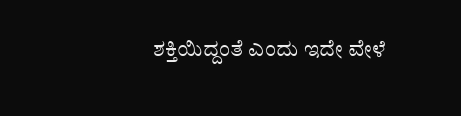ಶಕ್ತಿಯಿದ್ದಂತೆ ಎಂದು ಇದೇ ವೇಳೆ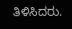ತಿಳಿಸಿದರು.